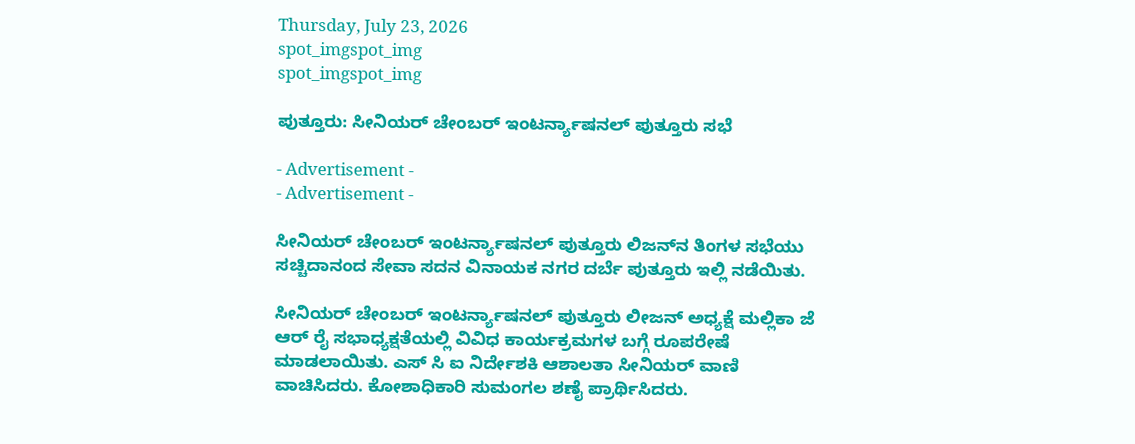Thursday, July 23, 2026
spot_imgspot_img
spot_imgspot_img

ಪುತ್ತೂರು: ಸೀನಿಯರ್ ಚೇಂಬರ್ ಇಂಟರ್ನ್ಯಾಷನಲ್ ಪುತ್ತೂರು ಸಭೆ

- Advertisement -
- Advertisement -

ಸೀನಿಯರ್ ಚೇಂಬರ್ ಇಂಟರ್ನ್ಯಾಷನಲ್ ಪುತ್ತೂರು ಲಿಜನ್‌ನ ತಿಂಗಳ ಸಭೆಯು ಸಚ್ಚಿದಾನಂದ ಸೇವಾ ಸದನ ವಿನಾಯಕ ನಗರ ದರ್ಬೆ ಪುತ್ತೂರು ಇಲ್ಲಿ ನಡೆಯಿತು.

ಸೀನಿಯರ್ ಚೇಂಬರ್ ಇಂಟರ್ನ್ಯಾಷನಲ್ ಪುತ್ತೂರು ಲೀಜನ್ ಅಧ್ಯಕ್ಷೆ ಮಲ್ಲಿಕಾ ಜೆ ಆರ್ ರೈ ಸಭಾಧ್ಯಕ್ಷತೆಯಲ್ಲಿ ವಿವಿಧ ಕಾರ್ಯಕ್ರಮಗಳ ಬಗ್ಗೆ ರೂಪರೇಷೆ ಮಾಡಲಾಯಿತು. ಎಸ್ ಸಿ ಐ ನಿರ್ದೇಶಕಿ ಆಶಾಲತಾ ಸೀನಿಯರ್ ವಾಣಿ ವಾಚಿಸಿದರು. ಕೋಶಾಧಿಕಾರಿ ಸುಮಂಗಲ ಶಣೈ ಪ್ರಾರ್ಥಿಸಿದರು.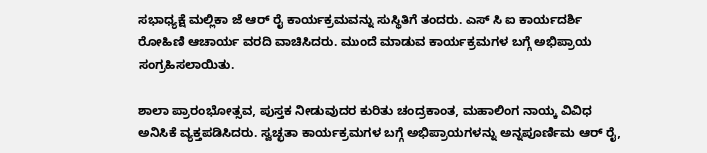ಸಭಾಧ್ಯಕ್ಷೆ ಮಲ್ಲಿಕಾ ಜೆ ಆರ್ ರೈ ಕಾರ್ಯಕ್ರಮವನ್ನು ಸುಸ್ಥಿತಿಗೆ ತಂದರು. ಎಸ್ ಸಿ ಐ ಕಾರ್ಯದರ್ಶಿ ರೋಹಿಣಿ ಆಚಾರ್ಯ ವರದಿ ವಾಚಿಸಿದರು. ಮುಂದೆ ಮಾಡುವ ಕಾರ್ಯಕ್ರಮಗಳ ಬಗ್ಗೆ ಅಭಿಪ್ರಾಯ ಸಂಗ್ರಹಿಸಲಾಯಿತು.

ಶಾಲಾ ಪ್ರಾರಂಭೋತ್ಸವ, ಪುಸ್ತಕ ನೀಡುವುದರ ಕುರಿತು ಚಂದ್ರಕಾಂತ, ಮಹಾಲಿಂಗ ನಾಯ್ಕ ವಿವಿಧ ಅನಿಸಿಕೆ ವ್ಯಕ್ತಪಡಿಸಿದರು. ಸ್ವಚ್ಛತಾ ಕಾರ್ಯಕ್ರಮಗಳ ಬಗ್ಗೆ ಅಭಿಪ್ರಾಯಗಳನ್ನು ಅನ್ನಪೂರ್ಣಿಮ ಆರ್ ರೈ,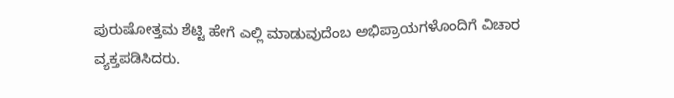ಪುರುಷೋತ್ತಮ ಶೆಟ್ಟಿ ಹೇಗೆ ಎಲ್ಲಿ ಮಾಡುವುದೆಂಬ ಅಭಿಪ್ರಾಯಗಳೊಂದಿಗೆ ವಿಚಾರ ವ್ಯಕ್ತಪಡಿಸಿದರು.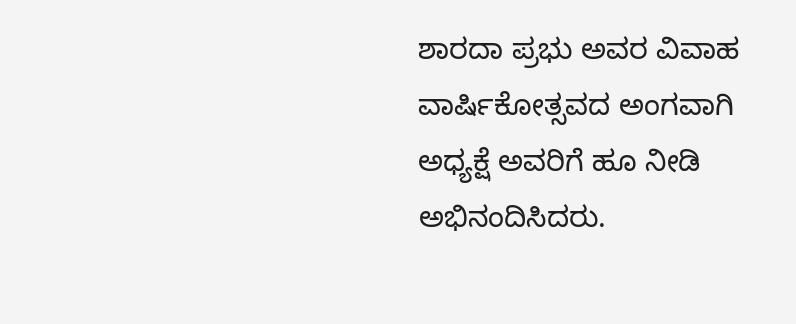ಶಾರದಾ ಪ್ರಭು ಅವರ ವಿವಾಹ ವಾರ್ಷಿಕೋತ್ಸವದ ಅಂಗವಾಗಿ ಅಧ್ಯಕ್ಷೆ ಅವರಿಗೆ ಹೂ ನೀಡಿ ಅಭಿನಂದಿಸಿದರು.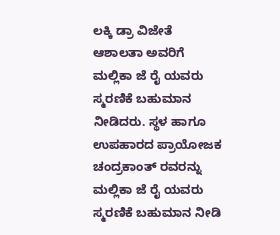ಲಕ್ಕಿ ಡ್ರಾ ವಿಜೇತೆ ಆಶಾಲತಾ ಅವರಿಗೆ ಮಲ್ಲಿಕಾ ಜೆ ರೈ ಯವರು ಸ್ಮರಣಿಕೆ ಬಹುಮಾನ ನೀಡಿದರು. ಸ್ಥಳ ಹಾಗೂ ಉಪಹಾರದ ಪ್ರಾಯೋಜಕ ಚಂದ್ರಕಾಂತ್ ರವರನ್ನು ಮಲ್ಲಿಕಾ ಜೆ ರೈ ಯವರು ಸ್ಮರಣಿಕೆ ಬಹುಮಾನ ನೀಡಿ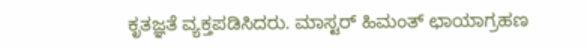ಕೃತಜ್ಞತೆ ವ್ಯಕ್ತಪಡಿಸಿದರು. ಮಾಸ್ಟರ್ ಹಿಮಂತ್ ಛಾಯಾಗ್ರಹಣ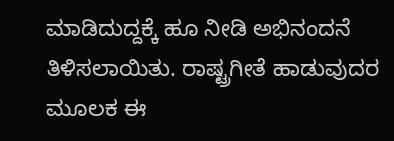ಮಾಡಿದುದ್ದಕ್ಕೆ ಹೂ ನೀಡಿ ಅಭಿನಂದನೆ ತಿಳಿಸಲಾಯಿತು. ರಾಷ್ಟ್ರಗೀತೆ ಹಾಡುವುದರ ಮೂಲಕ ಈ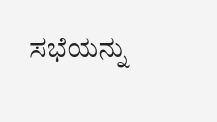ಸಭೆಯನ್ನು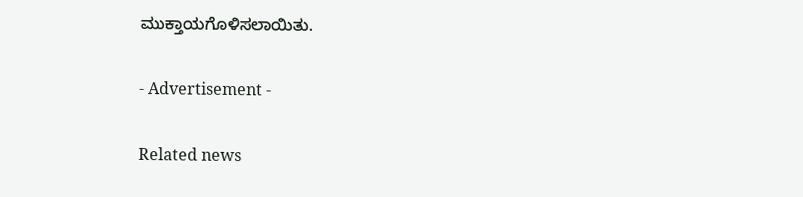ಮುಕ್ತಾಯಗೊಳಿಸಲಾಯಿತು.

- Advertisement -

Related news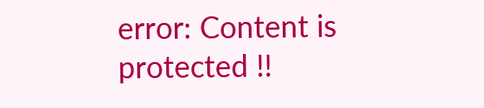error: Content is protected !!